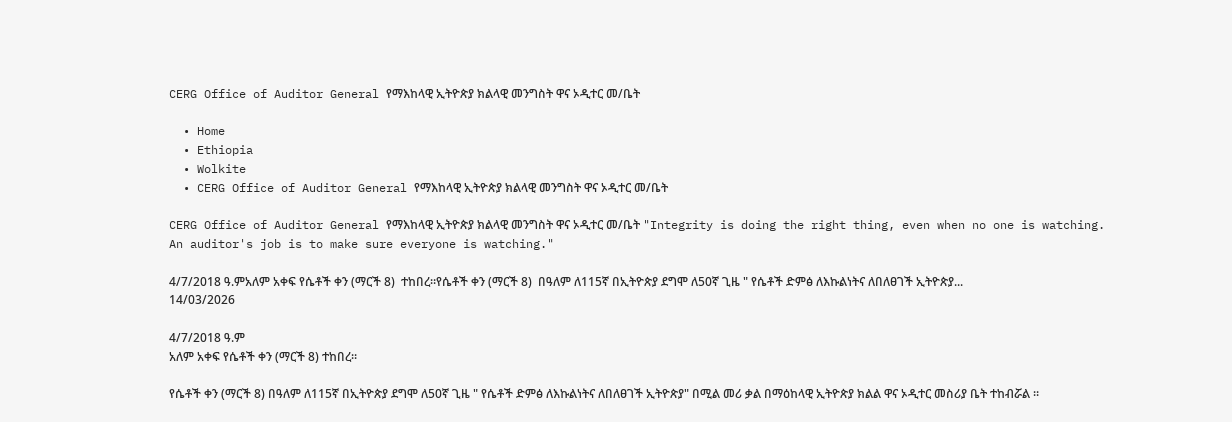CERG Office of Auditor General የማእከላዊ ኢትዮጵያ ክልላዊ መንግስት ዋና ኦዲተር መ/ቤት

  • Home
  • Ethiopia
  • Wolkite
  • CERG Office of Auditor General የማእከላዊ ኢትዮጵያ ክልላዊ መንግስት ዋና ኦዲተር መ/ቤት

CERG Office of Auditor General የማእከላዊ ኢትዮጵያ ክልላዊ መንግስት ዋና ኦዲተር መ/ቤት "Integrity is doing the right thing, even when no one is watching. An auditor's job is to make sure everyone is watching."

4/7/2018 ዓ.ምአለም አቀፍ የሴቶች ቀን (ማርች 8)  ተከበረ።የሴቶች ቀን (ማርች 8)  በዓለም ለ115ኛ በኢትዮጵያ ደግሞ ለ50ኛ ጊዜ " የሴቶች ድምፅ ለእኩልነትና ለበለፀገች ኢትዮጵያ...
14/03/2026

4/7/2018 ዓ.ም
አለም አቀፍ የሴቶች ቀን (ማርች 8) ተከበረ።

የሴቶች ቀን (ማርች 8) በዓለም ለ115ኛ በኢትዮጵያ ደግሞ ለ50ኛ ጊዜ " የሴቶች ድምፅ ለእኩልነትና ለበለፀገች ኢትዮጵያ" በሚል መሪ ቃል በማዕከላዊ ኢትዮጵያ ክልል ዋና ኦዲተር መስሪያ ቤት ተከብሯል ።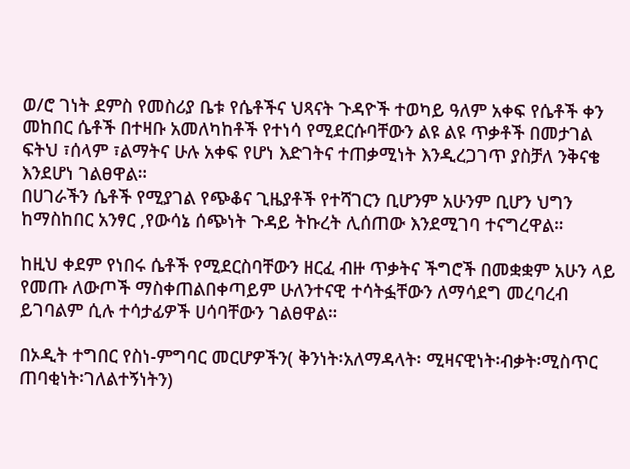ወ/ሮ ገነት ደምስ የመስሪያ ቤቱ የሴቶችና ህጻናት ጉዳዮች ተወካይ ዓለም አቀፍ የሴቶች ቀን መከበር ሴቶች በተዛቡ አመለካከቶች የተነሳ የሚደርሱባቸውን ልዩ ልዩ ጥቃቶች በመታገል ፍትህ ፣ሰላም ፣ልማትና ሁሉ አቀፍ የሆነ እድገትና ተጠቃሚነት እንዲረጋገጥ ያስቻለ ንቅናቄ እንደሆነ ገልፀዋል።
በሀገራችን ሴቶች የሚያገል የጭቆና ጊዜያቶች የተሻገርን ቢሆንም አሁንም ቢሆን ህግን ከማስከበር አንፃር ,የውሳኔ ሰጭነት ጉዳይ ትኩረት ሊሰጠው እንደሚገባ ተናግረዋል።

ከዚህ ቀደም የነበሩ ሴቶች የሚደርስባቸውን ዘርፈ ብዙ ጥቃትና ችግሮች በመቋቋም አሁን ላይ የመጡ ለውጦች ማስቀጠልበቀጣይም ሁለንተናዊ ተሳትፏቸውን ለማሳደግ መረባረብ ይገባልም ሲሉ ተሳታፊዎች ሀሳባቸውን ገልፀዋል።

በኦዲት ተግበር የስነ-ምግባር መርሆዎችን( ቅንነት፡አለማዳላት፡ ሚዛናዊነት፡ብቃት፡ሚስጥር ጠባቂነት፡ገለልተኝነትን)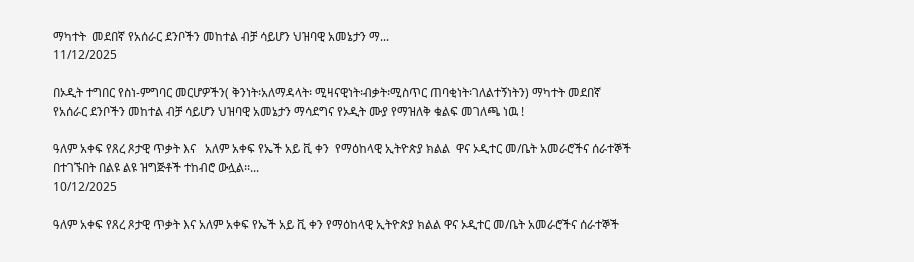ማካተት  መደበኛ የአሰራር ደንቦችን መከተል ብቻ ሳይሆን ህዝባዊ አመኔታን ማ...
11/12/2025

በኦዲት ተግበር የስነ-ምግባር መርሆዎችን( ቅንነት፡አለማዳላት፡ ሚዛናዊነት፡ብቃት፡ሚስጥር ጠባቂነት፡ገለልተኝነትን) ማካተት መደበኛ የአሰራር ደንቦችን መከተል ብቻ ሳይሆን ህዝባዊ አመኔታን ማሳደግና የኦዲት ሙያ የማዝለቅ ቁልፍ መገለጫ ነዉ !

ዓለም አቀፍ የጸረ ጾታዊ ጥቃት እና   አለም አቀፍ የኤች አይ ቪ ቀን  የማዕከላዊ ኢትዮጵያ ክልል  ዋና ኦዲተር መ/ቤት አመራሮችና ሰራተኞች በተገኙበት በልዩ ልዩ ዝግጅቶች ተከብሮ ውሏል፡፡...
10/12/2025

ዓለም አቀፍ የጸረ ጾታዊ ጥቃት እና አለም አቀፍ የኤች አይ ቪ ቀን የማዕከላዊ ኢትዮጵያ ክልል ዋና ኦዲተር መ/ቤት አመራሮችና ሰራተኞች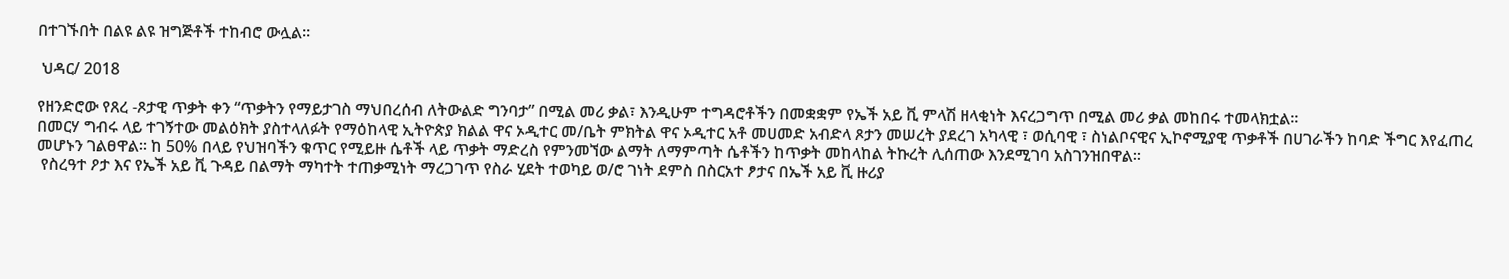በተገኙበት በልዩ ልዩ ዝግጅቶች ተከብሮ ውሏል፡፡

 ህዳር/ 2018

የዘንድሮው የጸረ -ጾታዊ ጥቃት ቀን “ጥቃትን የማይታገስ ማህበረሰብ ለትውልድ ግንባታ” በሚል መሪ ቃል፣ እንዲሁም ተግዳሮቶችን በመቋቋም የኤች አይ ቪ ምላሽ ዘላቂነት እናረጋግጥ በሚል መሪ ቃል መከበሩ ተመላክቷል፡፡
በመርሃ ግብሩ ላይ ተገኝተው መልዕክት ያስተላለፉት የማዕከላዊ ኢትዮጵያ ክልል ዋና ኦዲተር መ/ቤት ምክትል ዋና ኦዲተር አቶ መሀመድ አብድላ ጾታን መሠረት ያደረገ አካላዊ ፣ ወሲባዊ ፣ ስነልቦናዊና ኢኮኖሚያዊ ጥቃቶች በሀገራችን ከባድ ችግር እየፈጠረ መሆኑን ገልፀዋል። ከ 50% በላይ የህዝባችን ቁጥር የሚይዙ ሴቶች ላይ ጥቃት ማድረስ የምንመኘው ልማት ለማምጣት ሴቶችን ከጥቃት መከላከል ትኩረት ሊሰጠው እንደሚገባ አስገንዝበዋል።
 የስረዓተ ዖታ እና የኤች አይ ቪ ጉዳይ በልማት ማካተት ተጠቃሚነት ማረጋገጥ የስራ ሂደት ተወካይ ወ/ሮ ገነት ደምስ በስርአተ ፆታና በኤች አይ ቪ ዙሪያ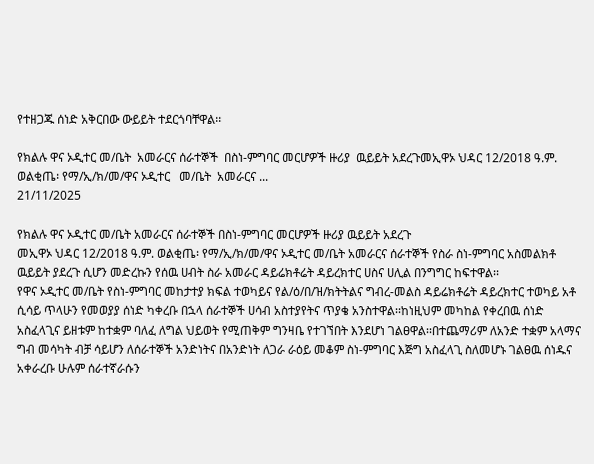የተዘጋጁ ሰነድ አቅርበው ውይይት ተደርጎባቸዋል፡፡

የክልሉ ዋና ኦዲተር መ/ቤት  አመራርና ሰራተኞች  በስነ-ምግባር መርሆዎች ዙሪያ  ዉይይት አደረጉመኢዋኦ ህዳር 12/2018 ዓ.ም. ወልቂጤ፡ የማ/ኢ/ክ/መ/ዋና ኦዲተር   መ/ቤት  አመራርና ...
21/11/2025

የክልሉ ዋና ኦዲተር መ/ቤት አመራርና ሰራተኞች በስነ-ምግባር መርሆዎች ዙሪያ ዉይይት አደረጉ
መኢዋኦ ህዳር 12/2018 ዓ.ም. ወልቂጤ፡ የማ/ኢ/ክ/መ/ዋና ኦዲተር መ/ቤት አመራርና ሰራተኞች የስራ ስነ-ምግባር አስመልክቶ ዉይይት ያደረጉ ሲሆን መድረኩን የሰዉ ሀብት ስራ አመራር ዳይሬክቶሬት ዳይረክተር ሀስና ሀሊል በንግግር ከፍተዋል፡፡
የዋና ኦዲተር መ/ቤት የስነ-ምግባር መከታተያ ክፍል ተወካይና የል/ዕ/በ/ዝ/ክትትልና ግብረ-መልስ ዳይሬክቶሬት ዳይረክተር ተወካይ አቶ ሲሳይ ጥላሁን የመወያያ ሰነድ ካቀረቡ በኋላ ሰራተኞች ሀሳብ አስተያየትና ጥያቄ አንስተዋል፡፡ከነዚህም መካከል የቀረበዉ ሰነድ አስፈላጊና ይዘቱም ከተቋም ባለፈ ለግል ህይወት የሚጠቅም ግንዛቤ የተገኘበት እንደሆነ ገልፀዋል፡፡በተጨማሪም ለአንድ ተቋም አላማና ግብ መሳካት ብቻ ሳይሆን ለሰራተኞች አንድነትና በአንድነት ለጋራ ራዕይ መቆም ስነ-ምግባር እጅግ አስፈላጊ ስለመሆኑ ገልፀዉ ሰነዱና አቀራረቡ ሁሉም ሰራተኛራሱን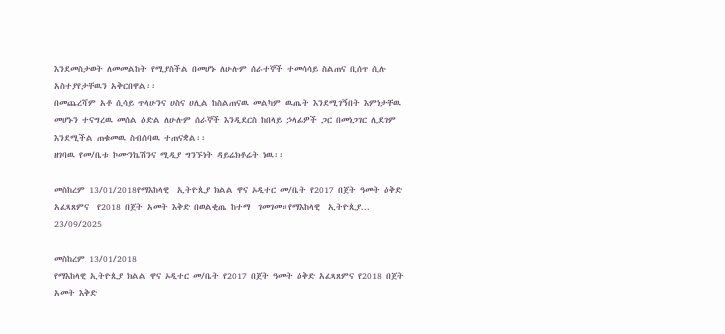እንደመስታወት ለመመልከት የሚያስችል በመሆኑ ለሁሉም ሰራተኞች ተመሳሳይ ስልጠና ቢሰጥ ሲሉ አስተያየታቸዉን አቅርበዋል፡፡
በመጨረሻም አቶ ሲሳይ ጥላሁንና ሀስና ሀሊል ከስልጠናዉ መልካም ዉጤት እንደሚገኝበት እምነታቸዉ መሆኑን ተናግረዉ መሰል ዕድል ለሁሉም ሰራኞች እንዲደርስ ከበላይ ኃላፊዎች ጋር በመነጋገር ሊደገም እንደሚችል ጠቁመዉ ስብሰባዉ ተጠናቋል፡፡
ዘገባዉ የመ/ቤቱ ኮሙንኬሽንና ሚዲያ ግንኙነት ዳይሬክቶሬት ነዉ፡፡

መስከረም 13/01/2018የማእከላዊ  ኢትዮጲያ ክልል ዋና ኦዲተር መ/ቤት የ2017 በጀት ዓመት ዕቅድ አፈጻጸምና  የ2018 በጀት አመት እቅድ በወልቂጤ ከተማ  ገመገመ።የማእከላዊ  ኢትዮጲያ...
23/09/2025

መስከረም 13/01/2018
የማእከላዊ ኢትዮጲያ ክልል ዋና ኦዲተር መ/ቤት የ2017 በጀት ዓመት ዕቅድ አፈጻጸምና የ2018 በጀት አመት እቅድ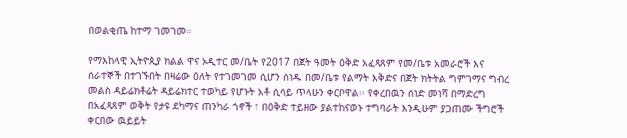በወልቂጤ ከተማ ገመገመ።

የማእከላዊ ኢትዮጲያ ክልል ዋና ኦዲተር መ/ቤት የ2017 በጀት ዓመት ዕቅድ አፈጻጸም የመ/ቤቱ አመራሮች እና ሰራተኞች በተገኙበት በዛሬው ዕለት የተገመገመ ሲሆን ሰነዱ በመ/ቤቱ የልማት እቅድና በጀት ክትትል ግምገማና ግብረ መልስ ዳይሬክቶሬት ዳይሬክተር ተወካይ የሆኑት አቶ ሲሳይ ጥላሁን ቀርቦዋል፡፡ የቀረበዉን ሰነድ መነሻ በማድረግ በአፈጻጸም ወቅት የታዩ ደካማና ጠንካራ ጎኖች ፣ በዕቅድ ተይዘው ያልተከናወኑ ተግባራት እንዲሁም ያጋጠሙ ችግሮች ቀርበው ዉይይት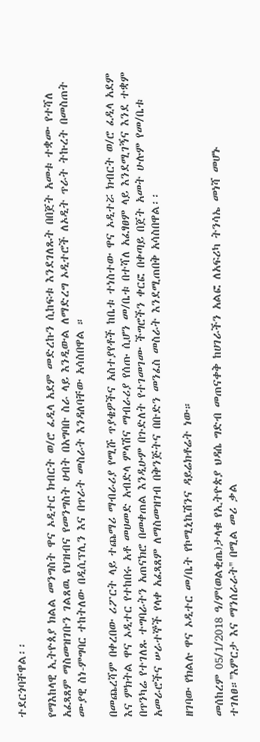ተደርጎባቸዋል፡፡

የማእከላዊ ኢትዮጰያ ክልል መንግስት ዋና ኦዲተር ክብርት ወ/ሮ ፈዲላ አደም መድረኩን ሲከፍቱ እንደገለጹት በበጀት አመቱ ተቋሙ የተሻለ አፈጻጸም ማስመዝገቡን ገልጸዉ የህዝብና የመንግስት ሀብት በአግባቡ ስራ ላይ እንዲውል ለማድረግ ኦዲተሮች ለኦዲት ጥራት ትኩረት በመስጠት ሙያዊ ስነ-ምግባር ተከትለው በዲሲፕሊን እና በጥራት መስራት እንዳለባቸው አሳስበዋል ።

በመጨረሻም በቀረበው ሪፖርት ላይ ተጨማሪ ማብራሪያ የሚሹ ጥያቄዎችና አስተያየቶች ከቤቱ ተነስተው ዋና ኦዲተሯ ክብርት ወ/ሮ ፈዲላ አደም እና ምክትል ዋና ኦዲተር የተከበሩ አቶ መሀመድ አብድላ ምላሽና ማብራሪያ የሰጡ ሲሆን መ/ቤቱ በተሻለ አፈፃፀም ላይ እንደሚገኝና እንደ ተቋም በጥንካሬ የተገለጹ ተግባራትን አጠናክሮ በመቀጠል እንዲሁም በጉድለት የተገመገሙ ችግሮችን ቀርፎ በቀጣይ በጀት አመት ሁሉም የመ/ቤቱ አመራሮችና ሠራተኞች የላቀ አፈጻጸም ለማስመዝገብ በቅንጅትና በቡድን መንፈስ መስራት እንደሚጠበቅ አሳስበዋል፡፡

ዘገባው የክልሉ ዋና ኦዲተር መ/ቤት የኮሚኒኬሽንና ዳይሬክቶሬት ነው።

መሰከረም 05/1/2018 ዓ/ም(ወልቂጤ)ታላቁ የኢትዮጵያ ህዳሴ ግድብ መጠናቀቅ ከሀገራችን አልፎ ለአፍሪካ ትንሳኤ መነሻ መሆኑ ተገለፀ።''እምርታ እና ማንሰራራት'' በሚል መሪ ቃል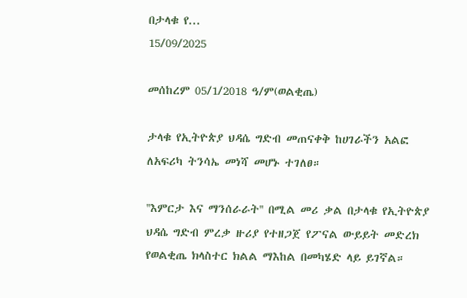በታላቁ የ...
15/09/2025

መሰከረም 05/1/2018 ዓ/ም(ወልቂጤ)

ታላቁ የኢትዮጵያ ህዳሴ ግድብ መጠናቀቅ ከሀገራችን አልፎ ለአፍሪካ ትንሳኤ መነሻ መሆኑ ተገለፀ።

''እምርታ እና ማንሰራራት'' በሚል መሪ ቃል በታላቁ የኢትዮጵያ ህዳሴ ግድብ ምረቃ ዙሪያ የተዘጋጀ የፖናል ውይይት መድረክ የወልቂጤ ክላስተር ክልል ማእከል በመካሄድ ላይ ይገኛል።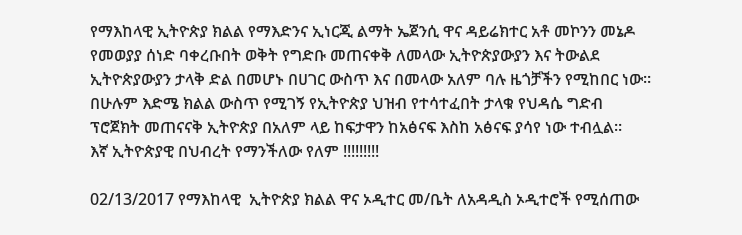የማእከላዊ ኢትዮጵያ ክልል የማእድንና ኢነርጂ ልማት ኤጀንሲ ዋና ዳይሬክተር አቶ መኮንን መኔዶ የመወያያ ሰነድ ባቀረቡበት ወቅት የግድቡ መጠናቀቅ ለመላው ኢትዮጵያውያን እና ትውልደ ኢትዮጵያውያን ታላቅ ድል በመሆኑ በሀገር ውስጥ እና በመላው አለም ባሉ ዜጎቻችን የሚከበር ነው።
በሁሉም እድሜ ክልል ውስጥ የሚገኝ የኢትዮጵያ ህዝብ የተሳተፈበት ታላቁ የህዳሴ ግድብ ፕሮጀክት መጠናናቅ ኢትዮጵያ በአለም ላይ ከፍታዋን ከአፅናፍ እስከ አፅናፍ ያሳየ ነው ተብሏል።
እኛ ኢትዮጵያዊ በህብረት የማንችለው የለም !!!!!!!!!

02/13/2017 የማእከላዊ  ኢትዮጵያ ክልል ዋና ኦዲተር መ/ቤት ለአዳዲስ ኦዲተሮች የሚሰጠው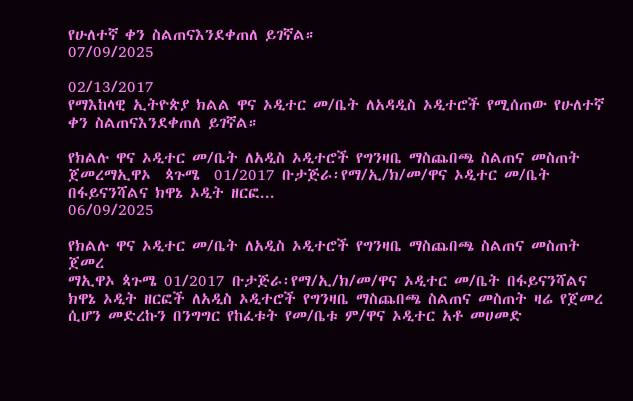የሁለተኛ ቀን ስልጠናእንደቀጠለ ይገኛል።
07/09/2025

02/13/2017
የማእከላዊ ኢትዮጵያ ክልል ዋና ኦዲተር መ/ቤት ለአዳዲስ ኦዲተሮች የሚሰጠው የሁለተኛ ቀን ስልጠናእንደቀጠለ ይገኛል።

የክልሉ ዋና ኦዲተር መ/ቤት ለአዲስ ኦዲተሮች የግንዛቤ ማስጨበጫ ስልጠና መስጠት ጀመረማኢዋኦ  ጳጉሜ  01/2017 ቡታጅራ፡የማ/ኢ/ክ/መ/ዋና ኦዲተር መ/ቤት በፋይናንሻልና ክዋኔ ኦዲት ዘርፎ...
06/09/2025

የክልሉ ዋና ኦዲተር መ/ቤት ለአዲስ ኦዲተሮች የግንዛቤ ማስጨበጫ ስልጠና መስጠት ጀመረ
ማኢዋኦ ጳጉሜ 01/2017 ቡታጅራ፡የማ/ኢ/ክ/መ/ዋና ኦዲተር መ/ቤት በፋይናንሻልና ክዋኔ ኦዲት ዘርፎች ለአዲስ ኦዲተሮች የግንዛቤ ማስጨበጫ ስልጠና መስጠት ዛሬ የጀመረ ሲሆን መድረኩን በንግግር የከፈቱት የመ/ቤቱ ም/ዋና ኦዲተር አቶ መሀመድ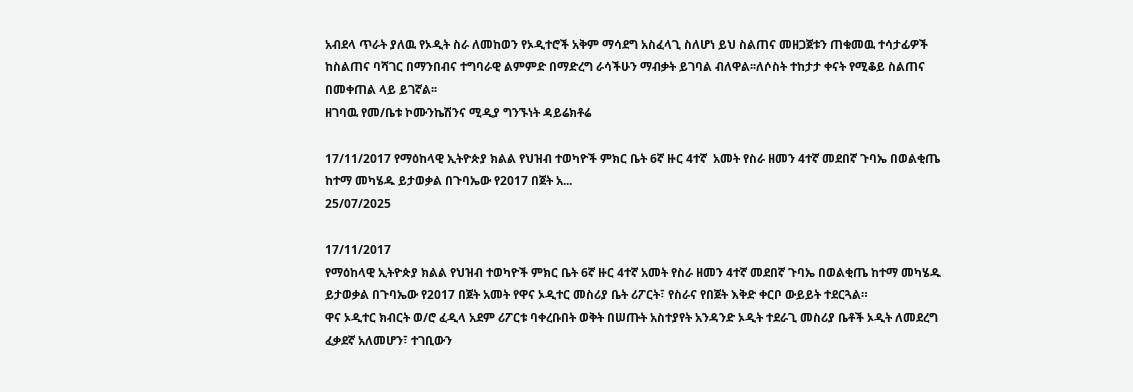አብደላ ጥራት ያለዉ የኦዲት ስራ ለመከወን የኦዲተሮች አቅም ማሳደግ አስፈላጊ ስለሆነ ይህ ስልጠና መዘጋጀቱን ጠቁመዉ ተሳታፊዎች ከስልጠና ባሻገር በማንበብና ተግባራዊ ልምምድ በማድረግ ራሳችሁን ማብቃት ይገባል ብለዋል፡፡ለሶስት ተከታታ ቀናት የሚቆይ ስልጠና በመቀጠል ላይ ይገኛል፡፡
ዘገባዉ የመ/ቤቱ ኮሙንኬሽንና ሚዲያ ግንኙነት ዳይሬክቶሬ

17/11/2017 የማዕከላዊ ኢትዮጵያ ክልል የህዝብ ተወካዮች ምክር ቤት 6ኛ ዙር 4ተኛ  አመት የስራ ዘመን 4ተኛ መደበኛ ጉባኤ በወልቂጤ ከተማ መካሄዱ ይታወቃል በጉባኤው የ2017 በጀት አ...
25/07/2025

17/11/2017
የማዕከላዊ ኢትዮጵያ ክልል የህዝብ ተወካዮች ምክር ቤት 6ኛ ዙር 4ተኛ አመት የስራ ዘመን 4ተኛ መደበኛ ጉባኤ በወልቂጤ ከተማ መካሄዱ ይታወቃል በጉባኤው የ2017 በጀት አመት የዋና ኦዲተር መስሪያ ቤት ሪፖርት፣ የስራና የበጀት እቅድ ቀርቦ ውይይት ተደርጓል።
ዋና ኦዲተር ክብርት ወ/ሮ ፈዲላ አደም ሪፖርቱ ባቀረቡበት ወቅት በሠጡት አስተያየት አንዳንድ ኦዲት ተደራጊ መስሪያ ቤቶች ኦዲት ለመደረግ ፈቃደኛ አለመሆን፣ ተገቢውን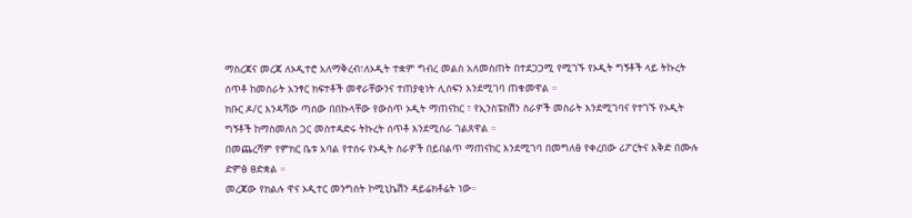ማስረጃና መረጃ ለኦዲተሮ አለማቅረብ፣ለኦዲት ተቋም ግብረ መልስ አለመስጠት በተደጋጋሚ የሚገኙ የኦዲት ግኝቶች ላይ ትኩረት ሰጥቶ ከመስራት አንፃር ክፍተቶች መኖራቸውንና ተጠያቂነት ሊሰፍን እንደሚገባ ጠቁመዋል ።
ክቡር ዶ/ር እንዳሻው ጣሰው በበኩላቸው የውስጥ ኦዲት ማጠናከር ፣ የኢንስፔክሽን ስራዎች መስራት እንደሚገባና የተገኙ የኦዲት ግኝቶች ከማስመለስ ጋር መስተዳድሩ ትኩረት ሰጥቶ እንደሚሰራ ገልጸዋል ።
በመጨረሻም የምክር ቤቱ አባል የተሰሩ የኦዲት ስራዎች በይበልጥ ማጠናከር እንደሚገባ በመግለፅ የቀረበው ሪፖርትና እቅድ በሙሉ ድምፅ ፀድቋል ።
መረጃው የክልሉ ዋና ኦዲተር መንግስት ኮሚኒኬሽን ዳይሬክቶሬት ነው።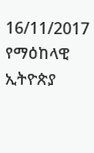16/11/2017 የማዕከላዊ ኢትዮጵያ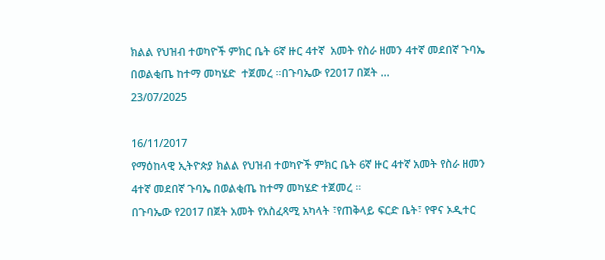ክልል የህዝብ ተወካዮች ምክር ቤት 6ኛ ዙር 4ተኛ  አመት የስራ ዘመን 4ተኛ መደበኛ ጉባኤ በወልቂጤ ከተማ መካሄድ  ተጀመረ ።በጉባኤው የ2017 በጀት ...
23/07/2025

16/11/2017
የማዕከላዊ ኢትዮጵያ ክልል የህዝብ ተወካዮች ምክር ቤት 6ኛ ዙር 4ተኛ አመት የስራ ዘመን 4ተኛ መደበኛ ጉባኤ በወልቂጤ ከተማ መካሄድ ተጀመረ ።
በጉባኤው የ2017 በጀት አመት የአስፈጻሚ አካላት ፣የጠቅላይ ፍርድ ቤት፣ የዋና ኦዲተር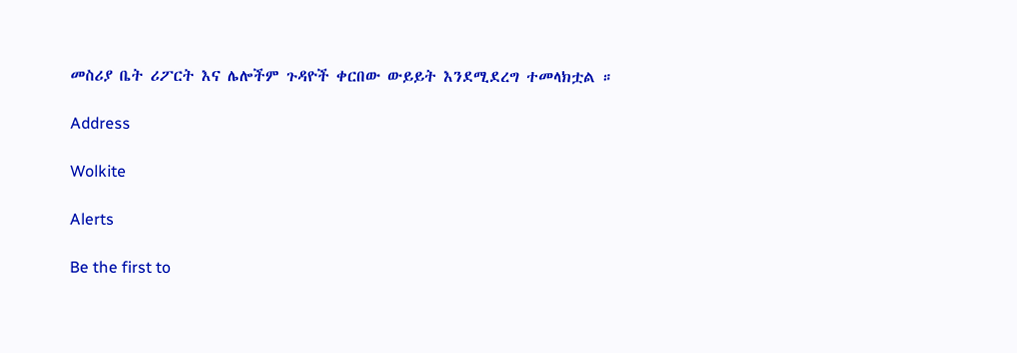መስሪያ ቤት ሪፖርት እና ሌሎችም ጉዳዮች ቀርበው ውይይት እንደሚደረግ ተመላክቷል ።

Address

Wolkite

Alerts

Be the first to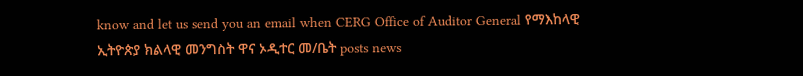know and let us send you an email when CERG Office of Auditor General የማእከላዊ ኢትዮጵያ ክልላዊ መንግስት ዋና ኦዲተር መ/ቤት posts news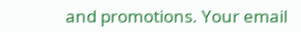and promotions. Your email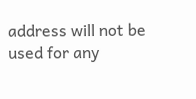address will not be used for any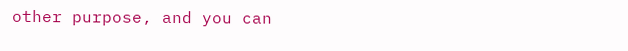other purpose, and you can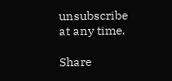unsubscribe at any time.

Share